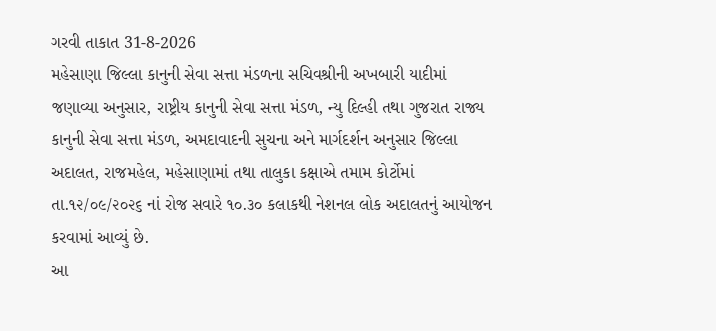ગરવી તાકાત 31-8-2026
મહેસાણા જિલ્લા કાનુની સેવા સત્તા મંડળના સચિવશ્રીની અખબારી યાદીમાં જણાવ્યા અનુસાર, રાષ્ટ્રીય કાનુની સેવા સત્તા મંડળ, ન્યુ દિલ્હી તથા ગુજરાત રાજ્ય કાનુની સેવા સત્તા મંડળ, અમદાવાદની સુચના અને માર્ગદર્શન અનુસાર જિલ્લા અદાલત, રાજમહેલ, મહેસાણામાં તથા તાલુકા કક્ષાએ તમામ કોર્ટોમાં તા.૧૨/૦૯/૨૦૨૬ નાં રોજ સવારે ૧૦.૩૦ કલાકથી નેશનલ લોક અદાલતનું આયોજન કરવામાં આવ્યું છે.
આ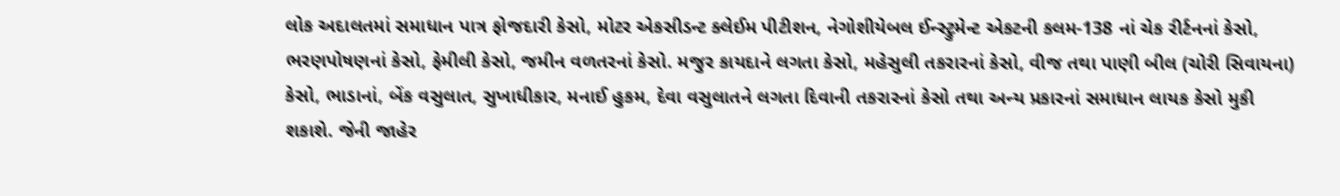લોક અદાલતમાં સમાધાન પાત્ર ફોજદારી કેસો, મોટર એકસીડન્ટ ક્લેઈમ પીટીશન, નેગોશીયેબલ ઈન્સ્ટ્રુમેન્ટ એકટની કલમ-138 નાં ચેક રીર્ટનનાં કેસો, ભરણપોષણનાં કેસો, ફેમીલી કેસો, જમીન વળતરનાં કેસો. મજુર કાયદાને લગતા કેસો, મહેસુલી તકરારનાં કેસો, વીજ તથા પાણી બીલ (ચોરી સિવાયના) કેસો, ભાડાનાં, બેંક વસુલાત, સુખાધીકાર, મનાઈ હુકમ, દેવા વસુલાતને લગતા દિવાની તકરારનાં કેસો તથા અન્ય પ્રકારનાં સમાધાન લાયક કેસો મુકી શકાશે. જેની જાહેર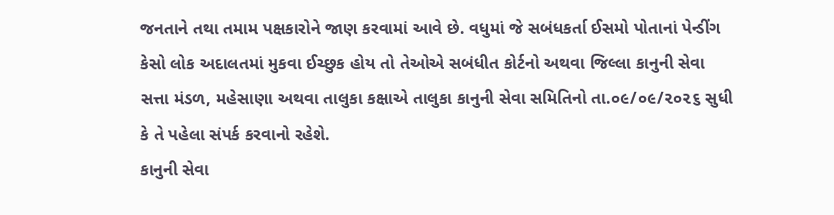જનતાને તથા તમામ પક્ષકારોને જાણ કરવામાં આવે છે. વધુમાં જે સબંધકર્તા ઈસમો પોતાનાં પેન્ડીંગ કેસો લોક અદાલતમાં મુકવા ઈચ્છુક હોય તો તેઓએ સબંધીત કોર્ટનો અથવા જિલ્લા કાનુની સેવા સત્તા મંડળ, મહેસાણા અથવા તાલુકા કક્ષાએ તાલુકા કાનુની સેવા સમિતિનો તા.૦૯/૦૯/૨૦૨૬ સુધી કે તે પહેલા સંપર્ક કરવાનો રહેશે.
કાનુની સેવા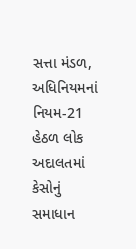સત્તા મંડળ, અધિનિયમનાં નિયમ-21 હેઠળ લોક અદાલતમાં કેસોનું સમાધાન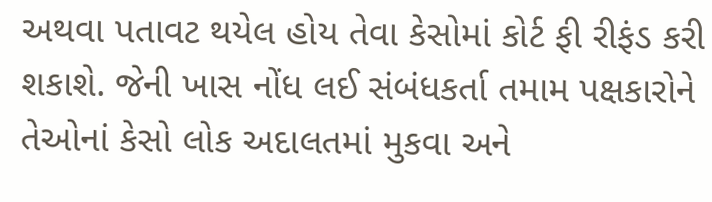અથવા પતાવટ થયેલ હોય તેવા કેસોમાં કોર્ટ ફી રીફંડ કરી શકાશે. જેની ખાસ નોંધ લઈ સંબંધકર્તા તમામ પક્ષકારોને તેઓનાં કેસો લોક અદાલતમાં મુકવા અને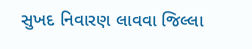સુખદ નિવારણ લાવવા જિલ્લા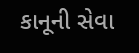કાનૂની સેવા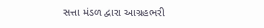સત્તા મંડળ દ્વારા આગ્રહભરી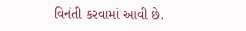વિનંતી કરવામાં આવી છે.